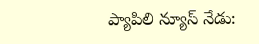ప్యాపిలి న్యూస్ నేడు: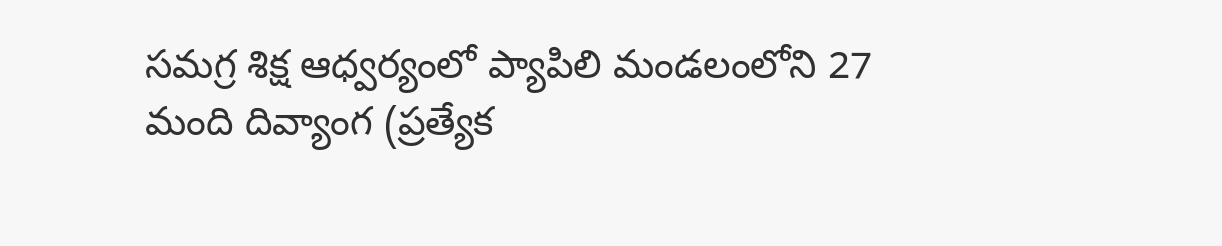సమగ్ర శిక్ష ఆధ్వర్యంలో ప్యాపిలి మండలంలోని 27 మంది దివ్యాంగ (ప్రత్యేక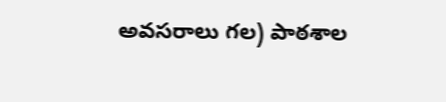అవసరాలు గల) పాఠశాల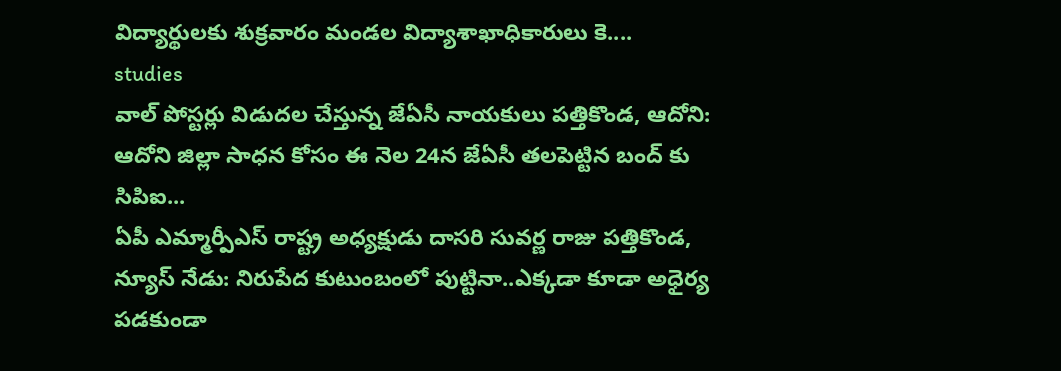విద్యార్థులకు శుక్రవారం మండల విద్యాశాఖాధికారులు కె....
studies
వాల్ పోస్టర్లు విడుదల చేస్తున్న జేఏసీ నాయకులు పత్తికొండ, ఆదోని: ఆదోని జిల్లా సాధన కోసం ఈ నెల 24న జేఏసీ తలపెట్టిన బంద్ కు సిపిఐ...
ఏపీ ఎమ్మార్పీఎస్ రాష్ట్ర అధ్యక్షుడు దాసరి సువర్ణ రాజు పత్తికొండ, న్యూస్ నేడు: నిరుపేద కుటుంబంలో పుట్టినా..ఎక్కడా కూడా అధైర్య పడకుండా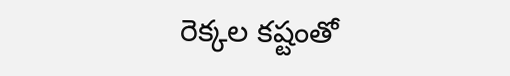రెక్కల కష్టంతో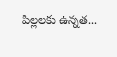పిల్లలకు ఉన్నత...